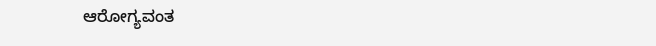ಆರೋಗ್ಯವಂತ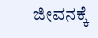ಜೀವನಕ್ಕೆ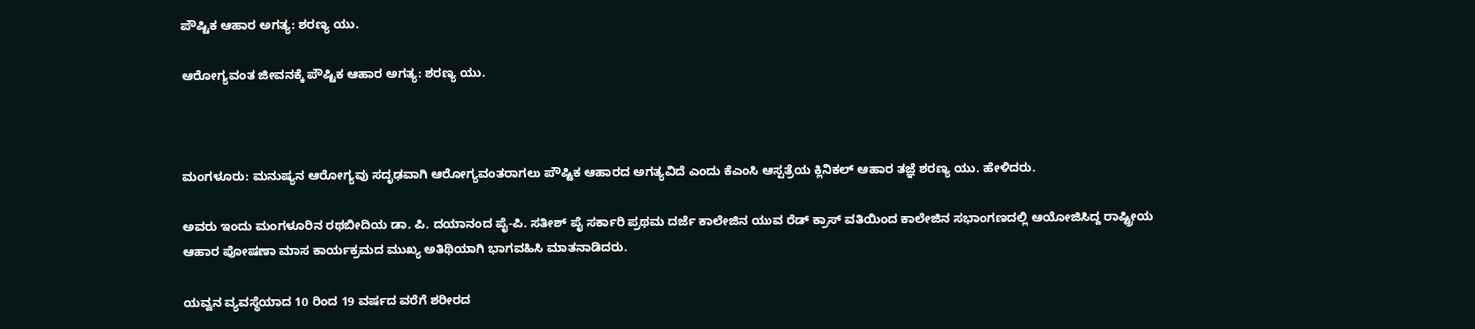ಪೌಷ್ಟಿಕ ಆಹಾರ ಅಗತ್ಯ: ಶರಣ್ಯ ಯು.

ಆರೋಗ್ಯವಂತ ಜೀವನಕ್ಕೆ ಪೌಷ್ಟಿಕ ಆಹಾರ ಅಗತ್ಯ: ಶರಣ್ಯ ಯು.



ಮಂಗಳೂರು: ಮನುಷ್ಯನ ಆರೋಗ್ಯವು ಸದೃಢವಾಗಿ ಆರೋಗ್ಯವಂತರಾಗಲು ಪೌಷ್ಟಿಕ ಆಹಾರದ ಅಗತ್ಯವಿದೆ ಎಂದು ಕೆಎಂಸಿ ಆಸ್ಪತ್ರೆಯ ಕ್ಲಿನಿಕಲ್ ಆಹಾರ ತಜ್ಞೆ ಶರಣ್ಯ ಯು. ಹೇಳಿದರು.

ಅವರು ಇಂದು ಮಂಗಳೂರಿನ ರಥಬೀದಿಯ ಡಾ. ಪಿ. ದಯಾನಂದ ಪೈ-ಪಿ. ಸತೀಶ್ ಪೈ ಸರ್ಕಾರಿ ಪ್ರಥಮ ದರ್ಜೆ ಕಾಲೇಜಿನ ಯುವ ರೆಡ್ ಕ್ರಾಸ್ ವತಿಯಿಂದ ಕಾಲೇಜಿನ ಸಭಾಂಗಣದಲ್ಲಿ ಆಯೋಜಿಸಿದ್ದ ರಾಷ್ಟ್ರೀಯ ಆಹಾರ ಪೋಷಣಾ ಮಾಸ ಕಾರ್ಯಕ್ರ‌ಮ‌ದ ಮುಖ್ಯ ಅತಿಥಿಯಾಗಿ ಭಾಗವಹಿಸಿ ಮಾತನಾಡಿದರು.

ಯವ್ವನ ವ್ಯವಸ್ಥೆಯಾದ 10 ರಿಂದ 19 ವರ್ಷದ ವರೆಗೆ ಶರೀರದ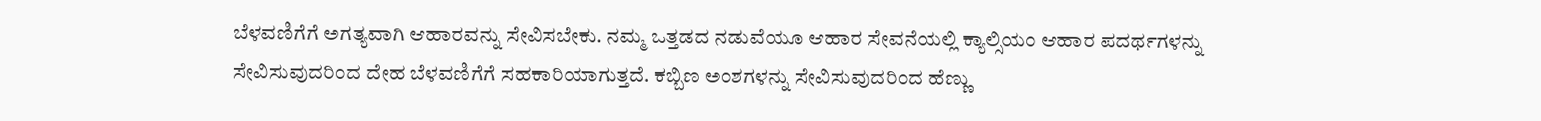ಬೆಳವಣಿಗೆಗೆ ಅಗತ್ಯವಾಗಿ ಆಹಾರವನ್ನು ಸೇವಿಸಬೇಕು. ನಮ್ಮ ಒತ್ತಡದ ನಡುವೆಯೂ ಆಹಾರ ಸೇವನೆಯಲ್ಲಿ ಕ್ಯಾಲ್ಸಿಯಂ ಆಹಾರ ಪದರ್ಥಗಳನ್ನು ಸೇವಿಸುವುದರಿಂದ ದೇಹ ಬೆಳವಣಿಗೆಗೆ ಸಹಕಾರಿಯಾಗುತ್ತದೆ. ಕಬ್ಬಿಣ ಅಂಶಗಳನ್ನು ಸೇವಿಸುವುದರಿಂದ ಹೆಣ್ಣು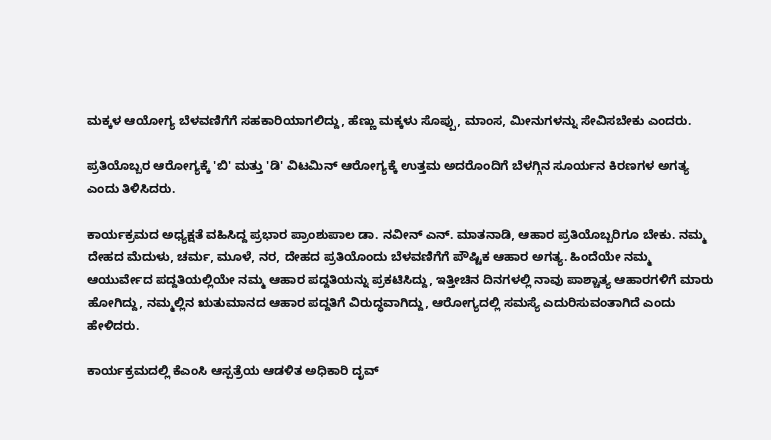ಮಕ್ಕಳ ಆಯೋಗ್ಯ ಬೆಳವಣಿಗೆಗೆ ಸಹಕಾರಿಯಾಗಲಿದ್ದು, ಹೆಣ್ಣು ಮಕ್ಕಳು ಸೊಪ್ಪು, ಮಾಂಸ, ಮೀನುಗಳನ್ನು ಸೇವಿಸಬೇಕು ಎಂದರು.

ಪ್ರತಿಯೊಬ್ಬರ ಆರೋಗ್ಯಕ್ಕೆ 'ಬಿ' ಮತ್ತು 'ಡಿ' ವಿಟಮಿನ್ ಆರೋಗ್ಯಕ್ಕೆ ಉತ್ತಮ ಅದರೊಂದಿಗೆ ಬೆಳಗ್ಗಿನ ಸೂರ್ಯನ ಕಿರಣಗಳ ಅಗತ್ಯ ಎಂದು ತಿಳಿಸಿದರು.

ಕಾರ್ಯಕ್ರಮದ ಅಧ್ಯಕ್ಷತೆ ವಹಿಸಿದ್ದ ಪ್ರಭಾರ ಪ್ರಾಂಶುಪಾಲ ಡಾ. ನವೀನ್ ಎನ್. ಮಾತನಾಡಿ, ಆಹಾರ ಪ್ರತಿಯೊಬ್ಬರಿಗೂ ಬೇಕು. ನಮ್ಮ ದೇಹದ ಮೆದುಳು, ಚರ್ಮ, ಮೂಳೆ, ನರ, ದೇಹದ ಪ್ರತಿಯೊಂದು ಬೆಳವಣಿಗೆಗೆ ಪೌಷ್ಟಿಕ ಆಹಾರ ಅಗತ್ಯ. ಹಿಂದೆಯೇ ನಮ್ಮ ಆಯುರ್ವೇದ ಪದ್ದತಿಯಲ್ಲಿಯೇ ನಮ್ಮ ಆಹಾರ ಪದ್ದತಿಯನ್ನು ಪ್ರಕಟಿಸಿದ್ದು, ಇತ್ತೀಚಿನ ದಿನಗಳಲ್ಲಿ ನಾವು ಪಾಶ್ಚಾತ್ಯ ಆಹಾರಗಳಿಗೆ ಮಾರು ಹೋಗಿದ್ದು, ನಮ್ಮಲ್ಲಿನ ಋತುಮಾನದ ಆಹಾರ ಪದ್ದತಿಗೆ ವಿರುದ್ಧವಾಗಿದ್ದು, ಆರೋಗ್ಯದಲ್ಲಿ ಸಮಸ್ಯೆ ಎದುರಿಸುವಂತಾಗಿದೆ ಎಂದು ಹೇಳಿದರು.

ಕಾರ್ಯಕ್ರಮದಲ್ಲಿ ಕೆಎಂಸಿ ಆಸ್ಪತ್ರೆಯ ಆಡಳಿತ ಅಧಿಕಾರಿ ದೃವ್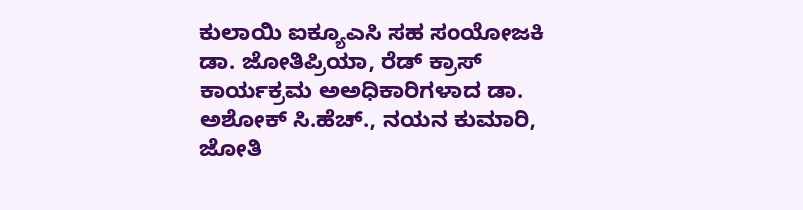ಕುಲಾಯಿ ಐಕ್ಯೂಎಸಿ ಸಹ ಸಂಯೋಜಕಿ ಡಾ. ಜೋತಿಪ್ರಿಯಾ, ರೆಡ್ ಕ್ರಾಸ್ ಕಾರ್ಯಕ್ರಮ ಅಅಧಿಕಾರಿಗಳಾದ ಡಾ. ಅಶೋಕ್ ಸಿ.ಹೆಚ್., ನಯನ ಕುಮಾರಿ, ಜೋತಿ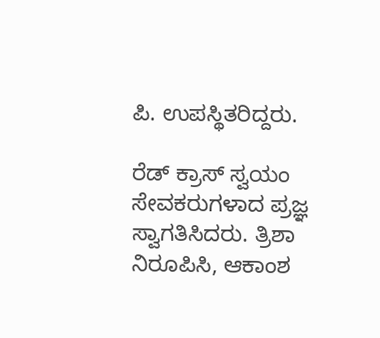ಪಿ. ಉಪಸ್ಥಿತರಿದ್ದರು.

ರೆಡ್ ಕ್ರಾಸ್ ಸ್ವಯಂ ಸೇವಕರುಗಳಾದ ಪ್ರಜ್ಞ ಸ್ವಾಗತಿಸಿದರು. ತ್ರಿಶಾ ನಿರೂಪಿಸಿ, ಆಕಾಂಶ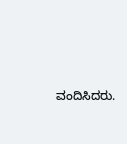ವಂದಿಸಿದರು.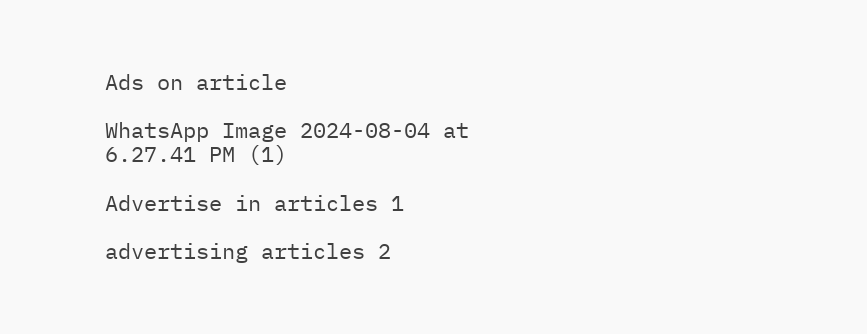Ads on article

WhatsApp Image 2024-08-04 at 6.27.41 PM (1)

Advertise in articles 1

advertising articles 2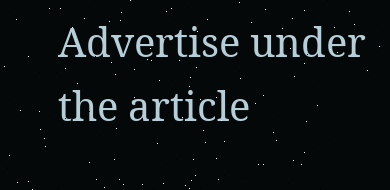Advertise under the article